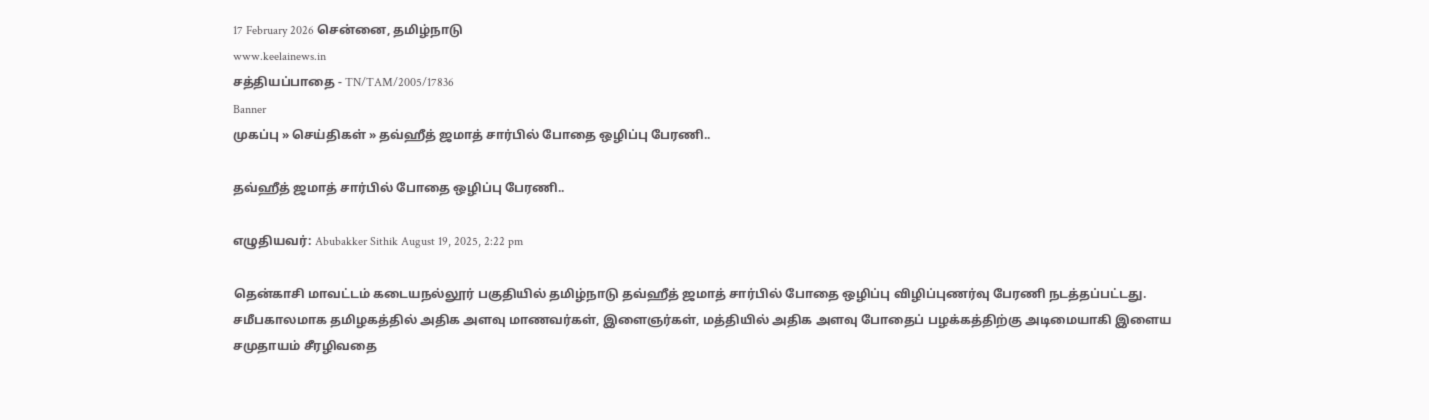17 February 2026 சென்னை, தமிழ்நாடு
www.keelainews.in
சத்தியப்பாதை - TN/TAM/2005/17836
Banner
முகப்பு » செய்திகள் » தவ்ஹீத் ஜமாத் சார்பில் போதை ஒழிப்பு பேரணி..

தவ்ஹீத் ஜமாத் சார்பில் போதை ஒழிப்பு பேரணி..

எழுதியவர்: Abubakker Sithik August 19, 2025, 2:22 pm

தென்காசி மாவட்டம் கடையநல்லூர் பகுதியில் தமிழ்நாடு தவ்ஹீத் ஜமாத் சார்பில் போதை ஒழிப்பு விழிப்புணர்வு பேரணி நடத்தப்பட்டது. சமீபகாலமாக தமிழகத்தில் அதிக அளவு மாணவர்கள், இளைஞர்கள், மத்தியில் அதிக அளவு போதைப் பழக்கத்திற்கு அடிமையாகி இளைய சமுதாயம் சீரழிவதை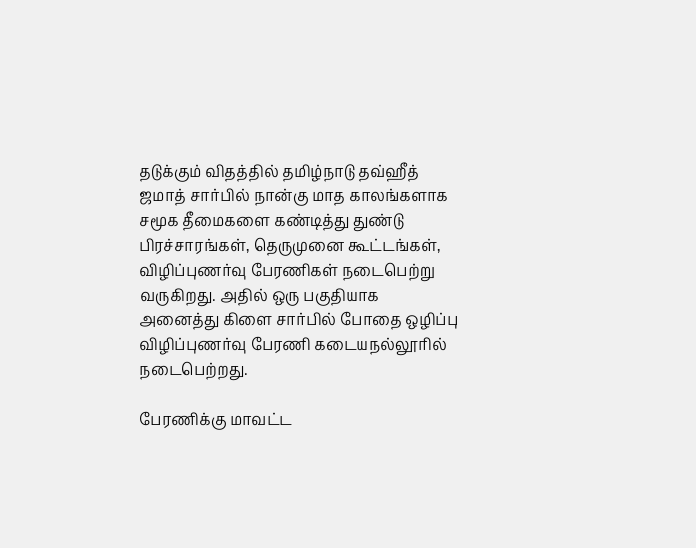தடுக்கும் விதத்தில் தமிழ்நாடு தவ்ஹீத் ஜமாத் சார்பில் நான்கு மாத காலங்களாக சமூக தீமைகளை கண்டித்து துண்டு பிரச்சாரங்கள், தெருமுனை கூட்டங்கள், விழிப்புணர்வு பேரணிகள் நடைபெற்று வருகிறது. அதில் ஒரு பகுதியாக அனைத்து கிளை சார்பில் போதை ஒழிப்பு விழிப்புணர்வு பேரணி கடையநல்லூரில் நடைபெற்றது.

பேரணிக்கு மாவட்ட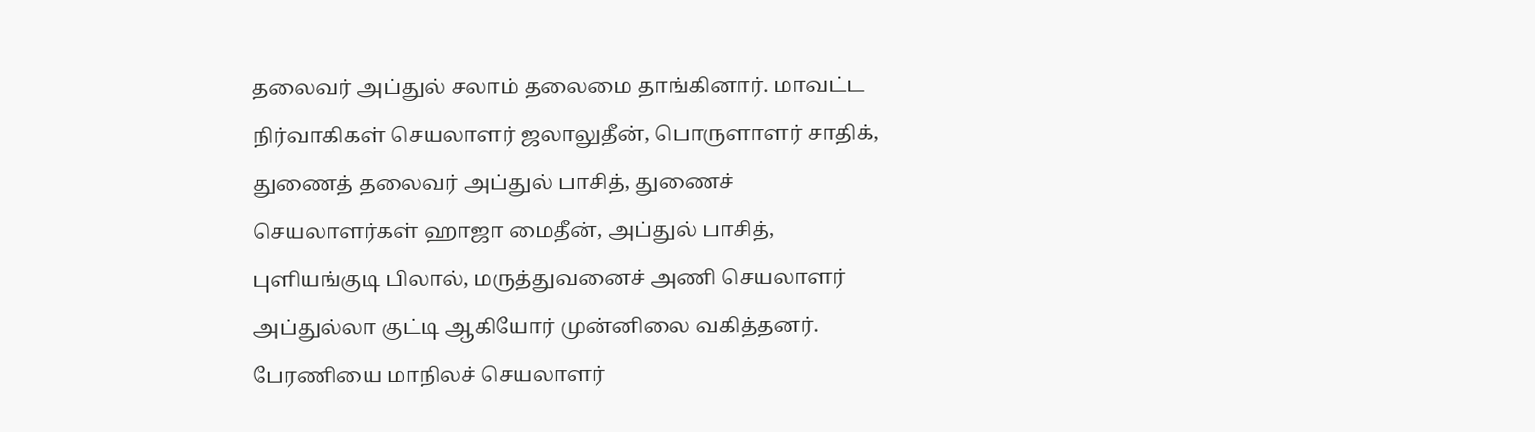தலைவர் அப்துல் சலாம் தலைமை தாங்கினார். மாவட்ட நிர்வாகிகள் செயலாளர் ஜலாலுதீன், பொருளாளர் சாதிக், துணைத் தலைவர் அப்துல் பாசித், துணைச் செயலாளர்கள் ஹாஜா மைதீன், அப்துல் பாசித், புளியங்குடி பிலால், மருத்துவனைச் அணி செயலாளர் அப்துல்லா குட்டி ஆகியோர் முன்னிலை வகித்தனர். பேரணியை மாநிலச் செயலாளர்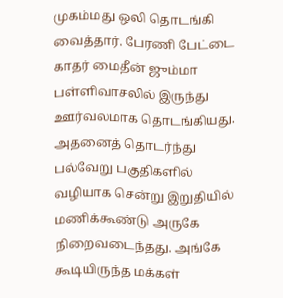முகம்மது ஒலி தொடங்கி வைத்தார். பேரணி பேட்டை காதர் மைதீன் ஜும்மா பள்ளிவாசலில் இருந்து ஊர்வலமாக தொடங்கியது. அதனைத் தொடர்ந்து பல்வேறு பகுதிகளில் வழியாக சென்று இறுதியில் மணிக்கூண்டு அருகே நிறைவடைந்தது. அங்கே கூடியிருந்த மக்கள்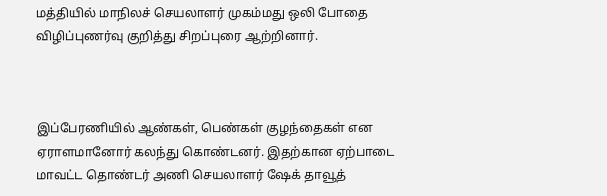மத்தியில் மாநிலச் செயலாளர் முகம்மது ஒலி போதை விழிப்புணர்வு குறித்து சிறப்புரை ஆற்றினார்.



இப்பேரணியில் ஆண்கள், பெண்கள் குழந்தைகள் என ஏராளமானோர் கலந்து கொண்டனர். இதற்கான ஏற்பாடை மாவட்ட தொண்டர் அணி செயலாளர் ஷேக் தாவூத்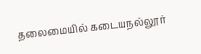தலைமையில் கடையநல்லூர்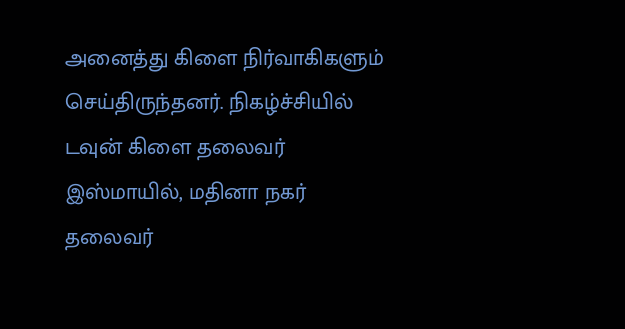அனைத்து கிளை நிர்வாகிகளும் செய்திருந்தனர். நிகழ்ச்சியில் டவுன் கிளை தலைவர் இஸ்மாயில், மதினா நகர் தலைவர்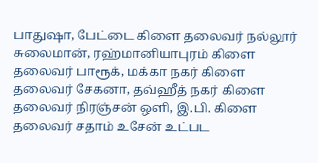பாதுஷா, பேட்டை கிளை தலைவர் நல்லூர் சுலைமான், ரஹ்மானியாபுரம் கிளை தலைவர் பாரூக், மக்கா நகர் கிளை தலைவர் சேகனா, தவ்ஹீத் நகர் கிளை தலைவர் நிரஞ்சன் ஒளி, இ.பி. கிளை தலைவர் சதாம் உசேன் உட்பட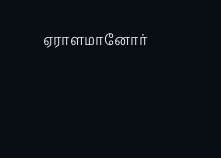ஏராளமானோர்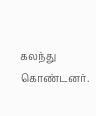கலந்து கொண்டனர்.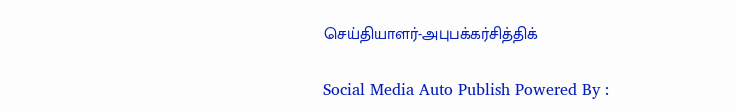செய்தியாளர்-அபுபக்கர்சித்திக்

Social Media Auto Publish Powered By :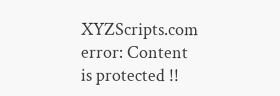XYZScripts.com
error: Content is protected !!